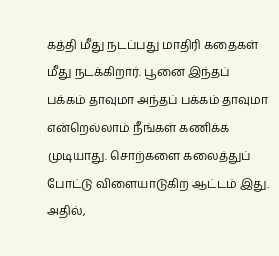கத்தி மீது நடப்பது மாதிரி கதைகள் மீது நடக்கிறார். பூனை இந்தப் பக்கம் தாவுமா அந்தப் பக்கம் தாவுமா என்றெல்லாம் நீங்கள் கணிக்க முடியாது. சொற்களை கலைத்துப் போட்டு விளையாடுகிற ஆட்டம் இது. அதில்,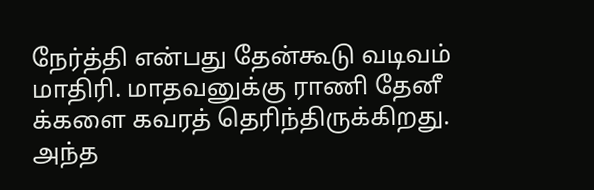நேர்த்தி என்பது தேன்கூடு வடிவம் மாதிரி. மாதவனுக்கு ராணி தேனீ க்களை கவரத் தெரிந்திருக்கிறது. அந்த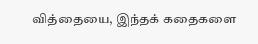வித்தையை, இந்தக் கதைகளை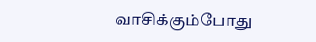வாசிக்கும்போது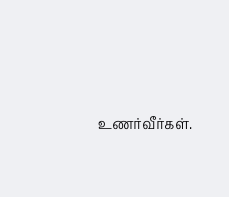உணர்வீர்கள்.